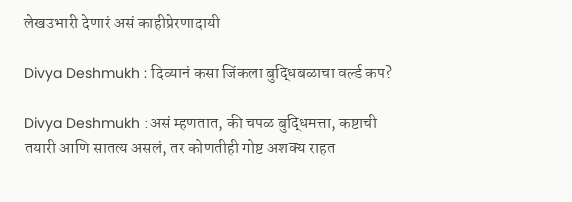लेखउभारी देणारं असं काहीप्रेरणादायी

Divya Deshmukh : दिव्यानं कसा जिंकला बुद्धिबळाचा वर्ल्ड कप?

Divya Deshmukh :असं म्हणतात, की चपळ बुद्धिमत्ता, कष्टाची तयारी आणि सातत्य असलं, तर कोणतीही गोष्ट अशक्य राहत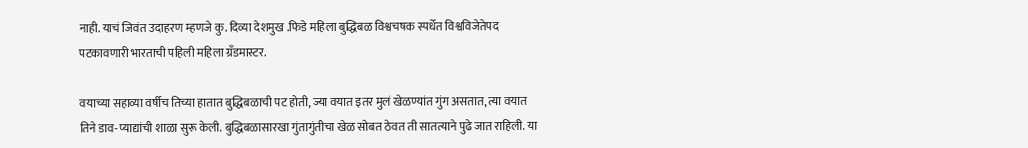नाही. याचं जिवंत उदाहरण म्हणजे कु. दिव्या देशमुख .फिडे महिला बुद्धिबळ विश्वचषक स्पर्धेत विश्वविजेतेपद पटकावणारी भारताची पहिली महिला ग्रँडमास्टर.

वयाच्या सहाव्या वर्षीच तिच्या हातात बुद्धिबळाची पट होती, ज्या वयात इतर मुलं खेळण्यांत गुंग असतात, त्या वयात तिने डाव-प्याद्यांची शाळा सुरू केली. बुद्धिबळासारखा गुंतागुंतीचा खेळ सोबत ठेवत ती सातत्याने पुढे जात राहिली. या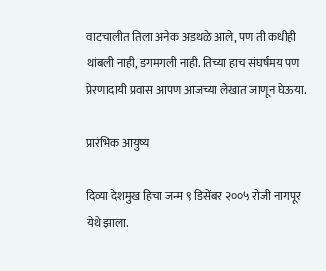वाटचालीत तिला अनेक अडथळे आले, पण ती कधीही थांबली नाही, डगमगली नाही. तिच्या हाच संघर्षमय पण प्रेरणादायी प्रवास आपण आजच्या लेखात जाणून घेऊया.

प्रारंभिक आयुष्य

दिव्या देशमुख हिचा जन्म ९ डिसेंबर २००५ रोजी नागपूर येथे झाला.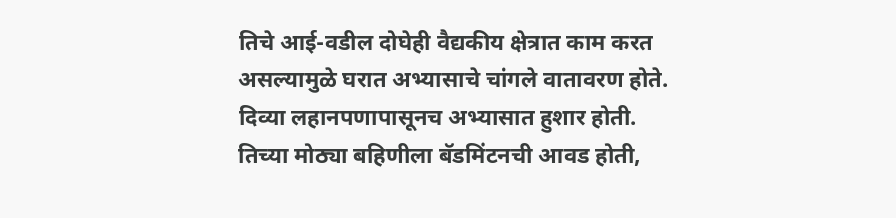तिचे आई-वडील दोघेही वैद्यकीय क्षेत्रात काम करत असल्यामुळे घरात अभ्यासाचे चांगले वातावरण होते. दिव्या लहानपणापासूनच अभ्यासात हुशार होती. तिच्या मोठ्या बहिणीला बॅडमिंटनची आवड होती,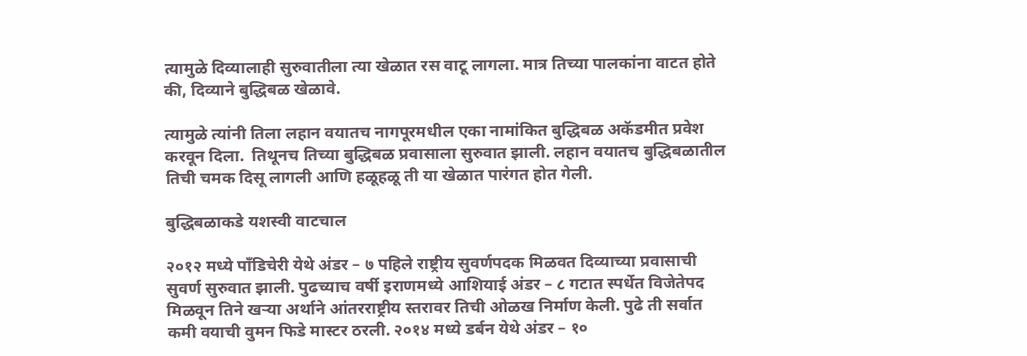त्यामुळे दिव्यालाही सुरुवातीला त्या खेळात रस वाटू लागला. मात्र तिच्या पालकांना वाटत होते की, दिव्याने बुद्धिबळ खेळावे.

त्यामुळे त्यांनी तिला लहान वयातच नागपूरमधील एका नामांकित बुद्धिबळ अकॅडमीत प्रवेश करवून दिला.  तिथूनच तिच्या बुद्धिबळ प्रवासाला सुरुवात झाली. लहान वयातच बुद्धिबळातील तिची चमक दिसू लागली आणि हळूहळू ती या खेळात पारंगत होत गेली.

बुद्धिबळाकडे यशस्वी वाटचाल

२०१२ मध्ये पॉंडिचेरी येथे अंडर – ७ पहिले राष्ट्रीय सुवर्णपदक मिळवत दिव्याच्या प्रवासाची सुवर्ण सुरुवात झाली. पुढच्याच वर्षी इराणमध्ये आशियाई अंडर – ८ गटात स्पर्धेत विजेतेपद मिळवून तिने खऱ्या अर्थाने आंतरराष्ट्रीय स्तरावर तिची ओळख निर्माण केली. पुढे ती सर्वात कमी वयाची वुमन फिडे मास्टर ठरली. २०१४ मध्ये डर्बन येथे अंडर – १०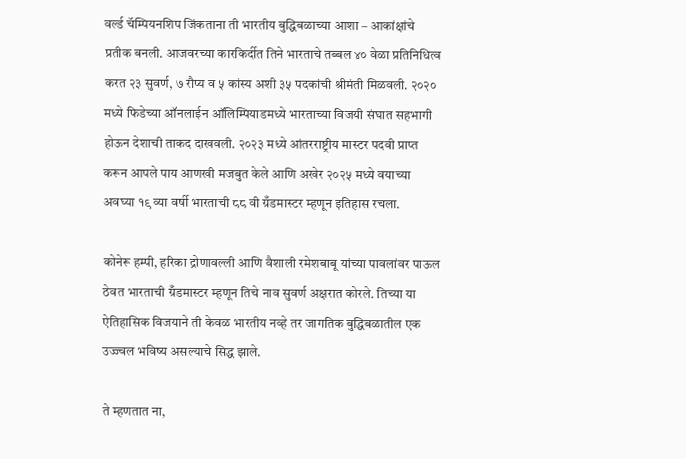वर्ल्ड चॅम्पियनशिप जिंकताना ती भारतीय बुद्धिबळाच्या आशा – आकांक्षांचे प्रतीक बनली. आजवरच्या कारकिर्दीत तिने भारताचे तब्बल ४० वेळा प्रतिनिधित्व करत २३ सुवर्ण, ७ रौप्य व ५ कांस्य अशी ३५ पदकांची श्रीमंती मिळवली. २०२० मध्ये फिडेच्या ऑनलाईन ऑलिम्पियाडमध्ये भारताच्या विजयी संघात सहभागी होऊन देशाची ताकद दाखवली. २०२३ मध्ये आंतरराष्ट्रीय मास्टर पदवी प्राप्त करून आपले पाय आणखी मजबुत केले आणि अखेर २०२५ मध्ये वयाच्या अवघ्या १९ व्या वर्षी भारताची ८८ वी ग्रँडमास्टर म्हणून इतिहास रचला.

कोनेरू हम्पी, हरिका द्रोणावल्ली आणि वैशाली रमेशबाबू यांच्या पावलांवर पाऊल  ठेवत भारताची ग्रँडमास्टर म्हणून तिचे नाव सुवर्ण अक्षरात कोरले. तिच्या या ऐतिहासिक विजयाने ती केवळ भारतीय नव्हे तर जागतिक बुद्धिबळातील एक उज्ज्वल भविष्य असल्याचे सिद्ध झाले.

ते म्हणतात ना,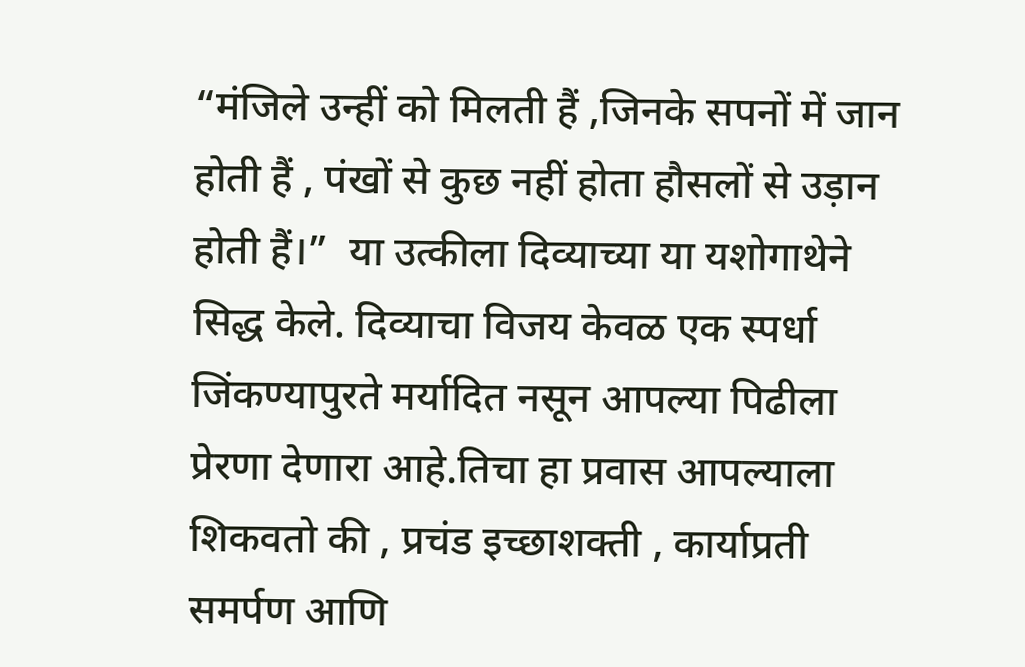“मंजिले उन्हीं को मिलती हैं ,जिनके सपनों में जान होती हैं , पंखों से कुछ नहीं होता हौसलों से उड़ान होती हैं।”  या उत्कीला दिव्याच्या या यशोगाथेने सिद्ध केले. दिव्याचा विजय केवळ एक स्पर्धा जिंकण्यापुरते मर्यादित नसून आपल्या पिढीला प्रेरणा देणारा आहे.तिचा हा प्रवास आपल्याला शिकवतो की , प्रचंड इच्छाशक्ती , कार्याप्रती समर्पण आणि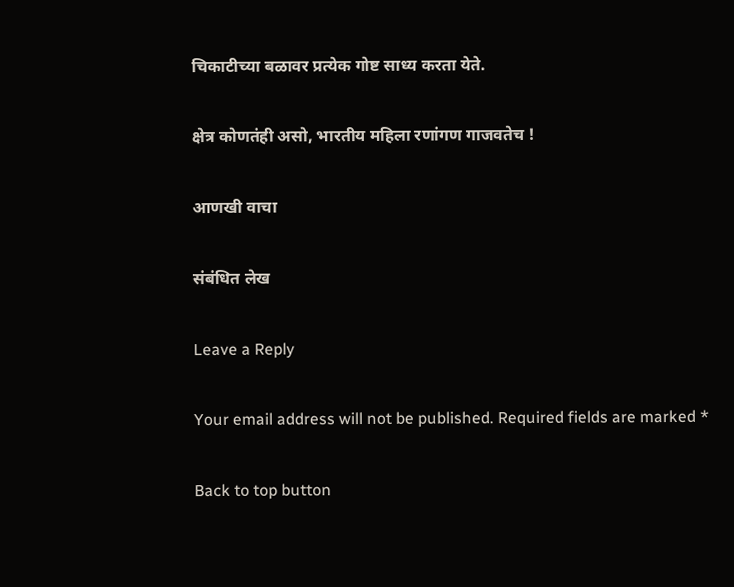चिकाटीच्या बळावर प्रत्येक गोष्ट साध्य करता येते.

क्षेत्र कोणतंही असो, भारतीय महिला रणांगण गाजवतेच !

आणखी वाचा

संबंधित लेख

Leave a Reply

Your email address will not be published. Required fields are marked *

Back to top button